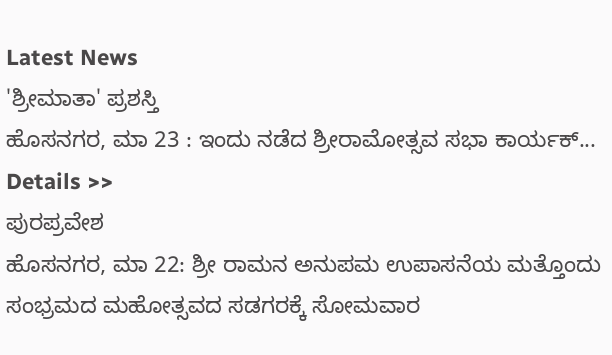Latest News
'ಶ್ರೀಮಾತಾ' ಪ್ರಶಸ್ತಿ
ಹೊಸನಗರ, ಮಾ 23 : ಇಂದು ನಡೆದ ಶ್ರೀರಾಮೋತ್ಸವ ಸಭಾ ಕಾರ್ಯಕ್... Details >>
ಪುರಪ್ರವೇಶ
ಹೊಸನಗರ, ಮಾ 22: ಶ್ರೀ ರಾಮನ ಅನುಪಮ ಉಪಾಸನೆಯ ಮತ್ತೊಂದು ಸಂಭ್ರಮದ ಮಹೋತ್ಸವದ ಸಡಗರಕ್ಕೆ ಸೋಮವಾರ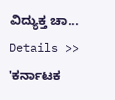ವಿದ್ಯುಕ್ತ ಚಾ... Details >>
'ಕರ್ನಾಟಕ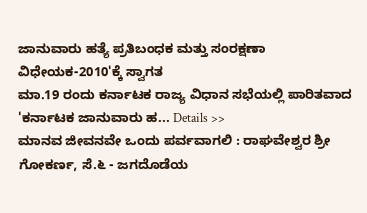ಜಾನುವಾರು ಹತ್ಯೆ ಪ್ರತಿಬಂಧಕ ಮತ್ತು ಸಂರಕ್ಷಣಾ ವಿಧೇಯಕ-2010'ಕ್ಕೆ ಸ್ವಾಗತ
ಮಾ.19 ರಂದು ಕರ್ನಾಟಕ ರಾಜ್ಯ ವಿಧಾನ ಸಭೆಯಲ್ಲಿ ಪಾರಿತವಾದ 'ಕರ್ನಾಟಕ ಜಾನುವಾರು ಹ... Details >>
ಮಾನವ ಜೀವನವೇ ಒಂದು ಪರ್ವವಾಗಲಿ : ರಾಘವೇಶ್ವರ ಶ್ರೀ
ಗೋಕರ್ಣ, ಸೆ.೬ - ಜಗದೊಡೆಯ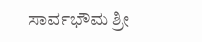ಸಾರ್ವಭೌಮ ಶ್ರೀ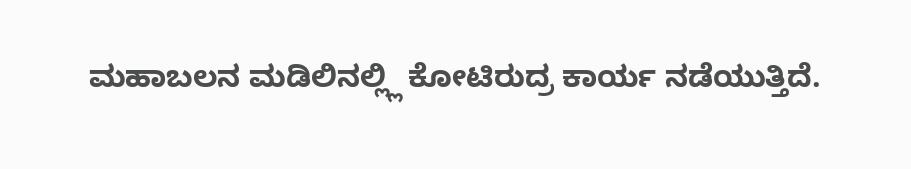ಮಹಾಬಲನ ಮಡಿಲಿನಲ್ಲ್ಲಿ ಕೋಟಿರುದ್ರ ಕಾರ್ಯ ನಡೆಯುತ್ತಿದೆ.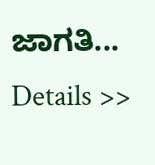ಜಾಗತಿ...
Details >>